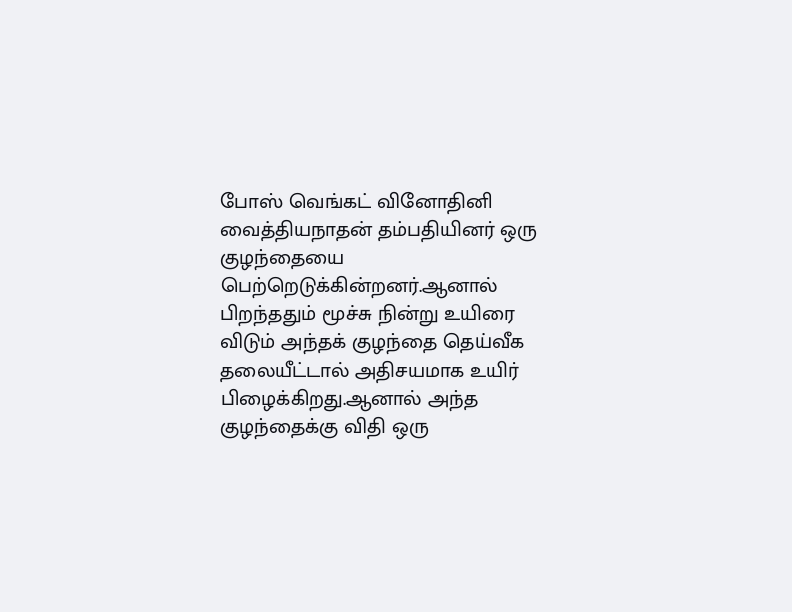போஸ் வெங்கட் வினோதினி வைத்தியநாதன் தம்பதியினர் ஒரு குழந்தையை பெற்றெடுக்கின்றனர்.ஆனால் பிறந்ததும் மூச்சு நின்று உயிரை விடும் அந்தக் குழந்தை தெய்வீக தலையீட்டால் அதிசயமாக உயிர் பிழைக்கிறது.ஆனால் அந்த குழந்தைக்கு விதி ஒரு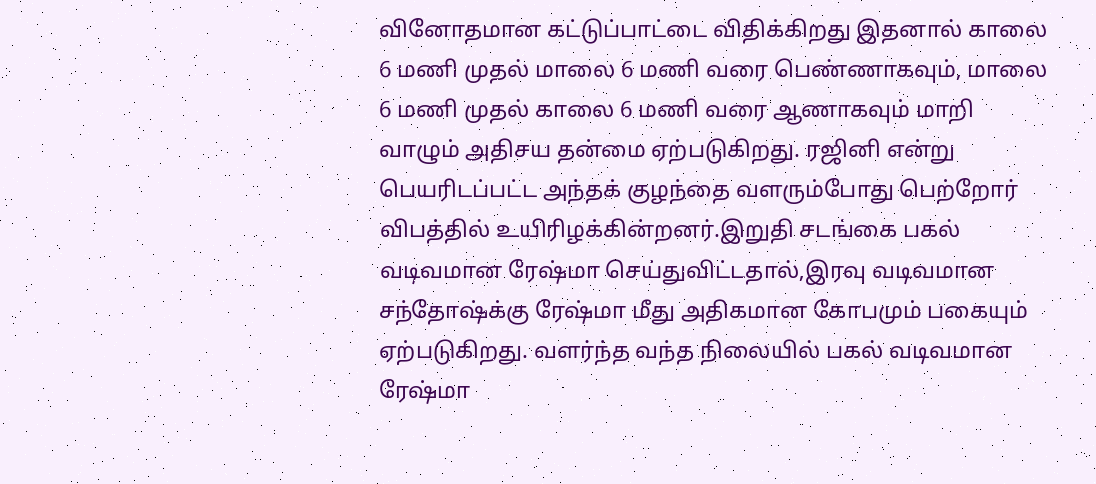வினோதமான கட்டுப்பாட்டை விதிக்கிறது இதனால் காலை 6 மணி முதல் மாலை 6 மணி வரை பெண்ணாகவும், மாலை 6 மணி முதல் காலை 6 மணி வரை ஆணாகவும் மாறி வாழும் அதிசய தன்மை ஏற்படுகிறது. ரஜினி என்று பெயரிடப்பட்ட அந்தக் குழந்தை வளரும்போது பெற்றோர் விபத்தில் உயிரிழக்கின்றனர்.இறுதி சடங்கை பகல் வடிவமான ரேஷ்மா செய்துவிட்டதால்,இரவு வடிவமான சந்தோஷ்க்கு ரேஷ்மா மீது அதிகமான கோபமும் பகையும் ஏற்படுகிறது. வளர்ந்த வந்த நிலையில் பகல் வடிவமான ரேஷ்மா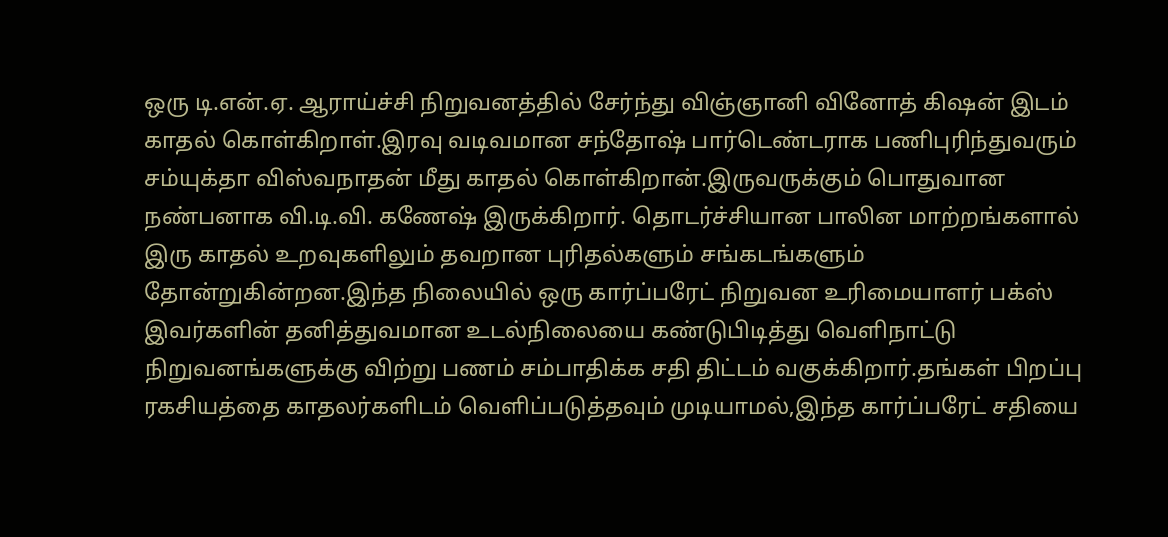ஒரு டி.என்.ஏ. ஆராய்ச்சி நிறுவனத்தில் சேர்ந்து விஞ்ஞானி வினோத் கிஷன் இடம் காதல் கொள்கிறாள்.இரவு வடிவமான சந்தோஷ் பார்டெண்டராக பணிபுரிந்துவரும் சம்யுக்தா விஸ்வநாதன் மீது காதல் கொள்கிறான்.இருவருக்கும் பொதுவான நண்பனாக வி.டி.வி. கணேஷ் இருக்கிறார். தொடர்ச்சியான பாலின மாற்றங்களால் இரு காதல் உறவுகளிலும் தவறான புரிதல்களும் சங்கடங்களும் தோன்றுகின்றன.இந்த நிலையில் ஒரு கார்ப்பரேட் நிறுவன உரிமையாளர் பக்ஸ் இவர்களின் தனித்துவமான உடல்நிலையை கண்டுபிடித்து வெளிநாட்டு நிறுவனங்களுக்கு விற்று பணம் சம்பாதிக்க சதி திட்டம் வகுக்கிறார்.தங்கள் பிறப்பு ரகசியத்தை காதலர்களிடம் வெளிப்படுத்தவும் முடியாமல்,இந்த கார்ப்பரேட் சதியை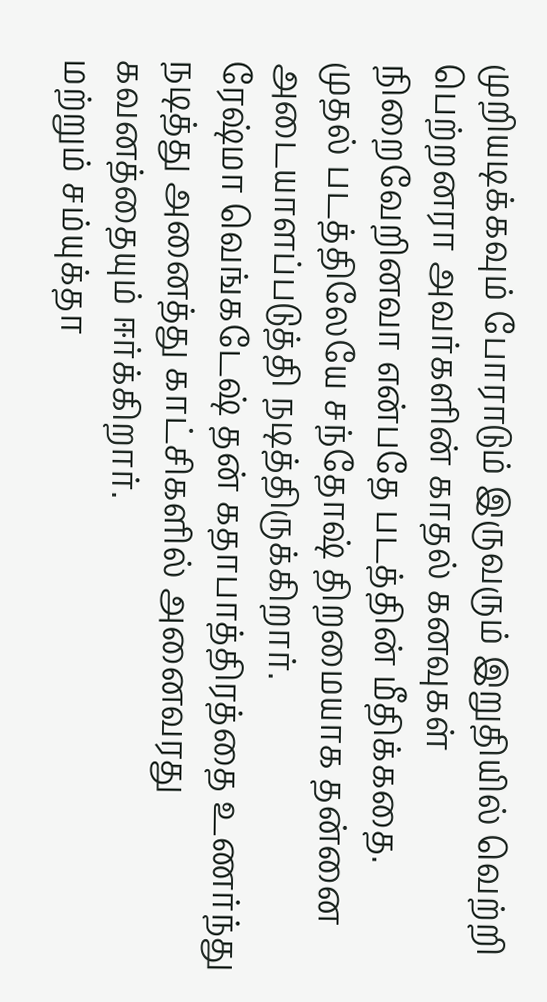முறியடிக்கவும் போராடும் இருவரும் இறுதியில் வெற்றி பெற்றனரா அவர்களின் காதல் கனவுகள் நிறைவேறினவா என்பதே படத்தின் மீதிக்கதை.
முதல் படத்திலேயே சந்தோஷ் திறமையாக தன்னை அடையாளப்படுத்தி நடித்திருக்கிறார்.
ரேஷ்மா வெங்கடேஷ் தன் கதாபாத்திரத்தை உணர்ந்து நடித்து அனைத்து காட்சிகளில் அனைவரது கவனத்தையும் ஈர்க்கிறார்.
மற்றும் சம்யுக்தா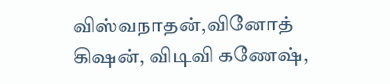விஸ்வநாதன்,வினோத் கிஷன், விடிவி கணேஷ்,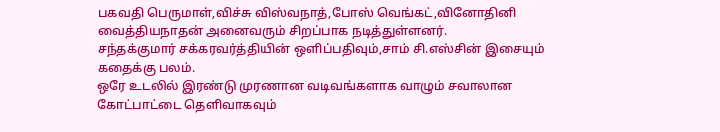பகவதி பெருமாள்,விச்சு விஸ்வநாத்,போஸ் வெங்கட்,வினோதினி வைத்தியநாதன் அனைவரும் சிறப்பாக நடித்துள்ளனர்.
சந்தக்குமார் சக்கரவர்த்தியின் ஒளிப்பதிவும்,சாம் சி.எஸ்சின் இசையும் கதைக்கு பலம்.
ஒரே உடலில் இரண்டு முரணான வடிவங்களாக வாழும் சவாலான கோட்பாட்டை தெளிவாகவும்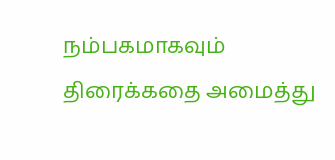நம்பகமாகவும் திரைக்கதை அமைத்து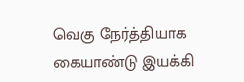வெகு நேர்த்தியாக கையாண்டு இயக்கி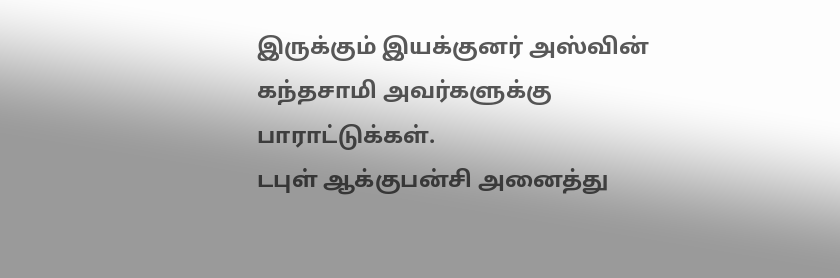இருக்கும் இயக்குனர் அஸ்வின் கந்தசாமி அவர்களுக்கு பாராட்டுக்கள்.
டபுள் ஆக்குபன்சி அனைத்து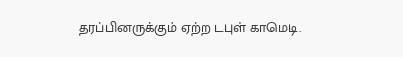தரப்பினருக்கும் ஏற்ற டபுள் காமெடி.